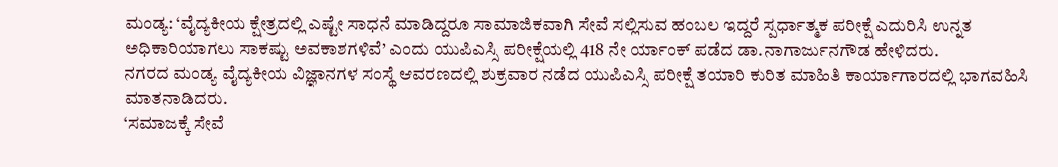ಮಂಡ್ಯ: ‘ವೈದ್ಯಕೀಯ ಕ್ಷೇತ್ರದಲ್ಲಿ ಎಷ್ಟೇ ಸಾಧನೆ ಮಾಡಿದ್ದರೂ ಸಾಮಾಜಿಕವಾಗಿ ಸೇವೆ ಸಲ್ಲಿಸುವ ಹಂಬಲ ಇದ್ದರೆ ಸ್ಪರ್ಧಾತ್ಮಕ ಪರೀಕ್ಷೆ ಎದುರಿಸಿ ಉನ್ನತ ಅಧಿಕಾರಿಯಾಗಲು ಸಾಕಷ್ಟು ಅವಕಾಶಗಳಿವೆ’ ಎಂದು ಯುಪಿಎಸ್ಸಿ ಪರೀಕ್ಷೆಯಲ್ಲಿ 418 ನೇ ರ್ಯಾಂಕ್ ಪಡೆದ ಡಾ.ನಾಗಾರ್ಜುನಗೌಡ ಹೇಳಿದರು.
ನಗರದ ಮಂಡ್ಯ ವೈದ್ಯಕೀಯ ವಿಜ್ಞಾನಗಳ ಸಂಸ್ಥೆ ಆವರಣದಲ್ಲಿ ಶುಕ್ರವಾರ ನಡೆದ ಯುಪಿಎಸ್ಸಿ ಪರೀಕ್ಷೆ ತಯಾರಿ ಕುರಿತ ಮಾಹಿತಿ ಕಾರ್ಯಾಗಾರದಲ್ಲಿ ಭಾಗವಹಿಸಿ ಮಾತನಾಡಿದರು.
‘ಸಮಾಜಕ್ಕೆ ಸೇವೆ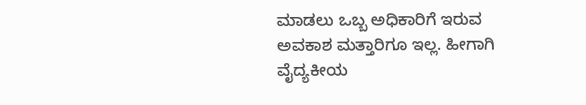ಮಾಡಲು ಒಬ್ಬ ಅಧಿಕಾರಿಗೆ ಇರುವ ಅವಕಾಶ ಮತ್ತಾರಿಗೂ ಇಲ್ಲ. ಹೀಗಾಗಿ ವೈದ್ಯಕೀಯ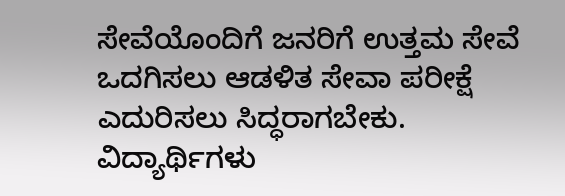ಸೇವೆಯೊಂದಿಗೆ ಜನರಿಗೆ ಉತ್ತಮ ಸೇವೆ ಒದಗಿಸಲು ಆಡಳಿತ ಸೇವಾ ಪರೀಕ್ಷೆ ಎದುರಿಸಲು ಸಿದ್ಧರಾಗಬೇಕು. ವಿದ್ಯಾರ್ಥಿಗಳು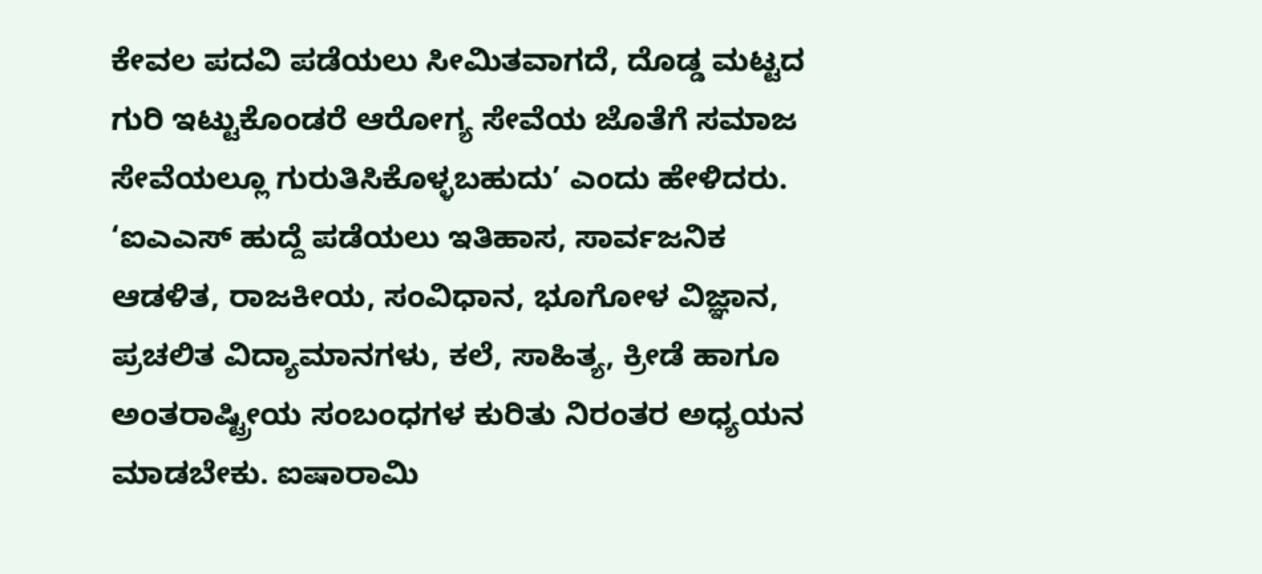ಕೇವಲ ಪದವಿ ಪಡೆಯಲು ಸೀಮಿತವಾಗದೆ, ದೊಡ್ಡ ಮಟ್ಟದ ಗುರಿ ಇಟ್ಟುಕೊಂಡರೆ ಆರೋಗ್ಯ ಸೇವೆಯ ಜೊತೆಗೆ ಸಮಾಜ ಸೇವೆಯಲ್ಲೂ ಗುರುತಿಸಿಕೊಳ್ಳಬಹುದು’ ಎಂದು ಹೇಳಿದರು.
‘ಐಎಎಸ್ ಹುದ್ದೆ ಪಡೆಯಲು ಇತಿಹಾಸ, ಸಾರ್ವಜನಿಕ ಆಡಳಿತ, ರಾಜಕೀಯ, ಸಂವಿಧಾನ, ಭೂಗೋಳ ವಿಜ್ಞಾನ, ಪ್ರಚಲಿತ ವಿದ್ಯಾಮಾನಗಳು, ಕಲೆ, ಸಾಹಿತ್ಯ, ಕ್ರೀಡೆ ಹಾಗೂ ಅಂತರಾಷ್ಟ್ರೀಯ ಸಂಬಂಧಗಳ ಕುರಿತು ನಿರಂತರ ಅಧ್ಯಯನ ಮಾಡಬೇಕು. ಐಷಾರಾಮಿ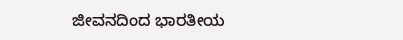ಜೀವನದಿಂದ ಭಾರತೀಯ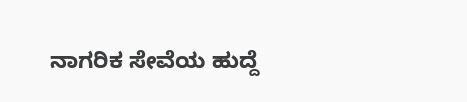ನಾಗರಿಕ ಸೇವೆಯ ಹುದ್ದೆ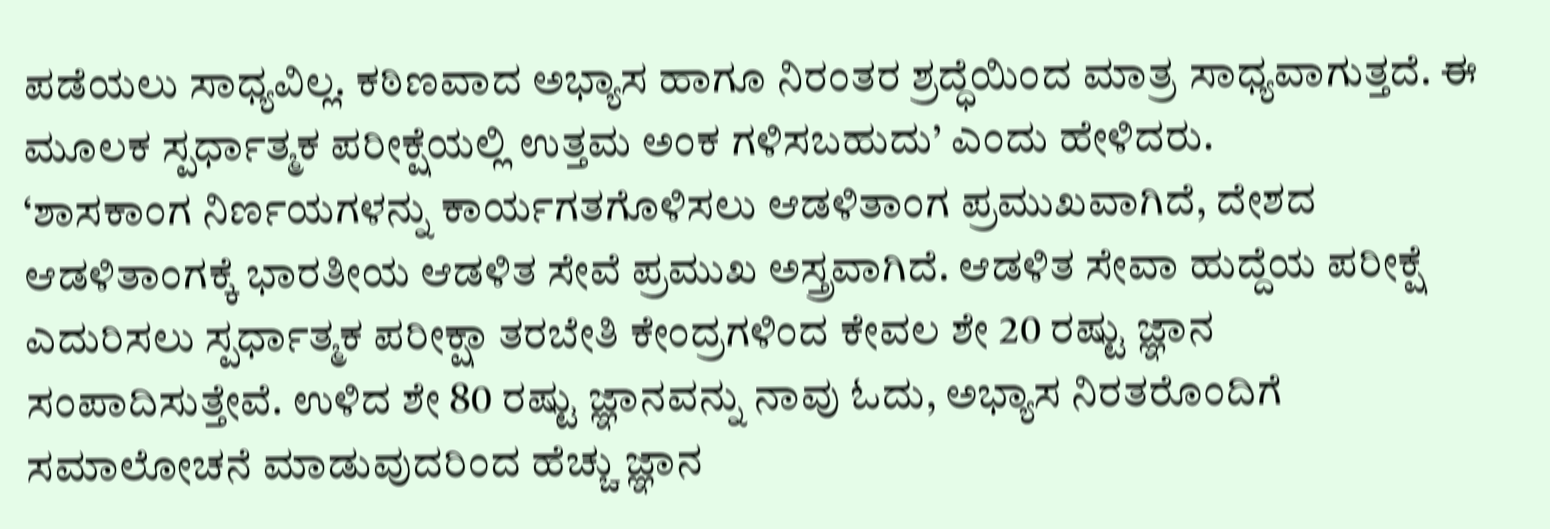ಪಡೆಯಲು ಸಾಧ್ಯವಿಲ್ಲ. ಕಠಿಣವಾದ ಅಭ್ಯಾಸ ಹಾಗೂ ನಿರಂತರ ಶ್ರದ್ಧೆಯಿಂದ ಮಾತ್ರ ಸಾಧ್ಯವಾಗುತ್ತದೆ. ಈ ಮೂಲಕ ಸ್ಪರ್ಧಾತ್ಮಕ ಪರೀಕ್ಷೆಯಲ್ಲಿ ಉತ್ತಮ ಅಂಕ ಗಳಿಸಬಹುದು’ ಎಂದು ಹೇಳಿದರು.
‘ಶಾಸಕಾಂಗ ನಿರ್ಣಯಗಳನ್ನು ಕಾರ್ಯಗತಗೊಳಿಸಲು ಆಡಳಿತಾಂಗ ಪ್ರಮುಖವಾಗಿದೆ, ದೇಶದ ಆಡಳಿತಾಂಗಕ್ಕೆ ಭಾರತೀಯ ಆಡಳಿತ ಸೇವೆ ಪ್ರಮುಖ ಅಸ್ತ್ರವಾಗಿದೆ. ಆಡಳಿತ ಸೇವಾ ಹುದ್ದೆಯ ಪರೀಕ್ಷೆ ಎದುರಿಸಲು ಸ್ಪರ್ಧಾತ್ಮಕ ಪರೀಕ್ಷಾ ತರಬೇತಿ ಕೇಂದ್ರಗಳಿಂದ ಕೇವಲ ಶೇ 20 ರಷ್ಟು ಜ್ಞಾನ ಸಂಪಾದಿಸುತ್ತೇವೆ. ಉಳಿದ ಶೇ 80 ರಷ್ಟು ಜ್ಞಾನವನ್ನು ನಾವು ಓದು, ಅಭ್ಯಾಸ ನಿರತರೊಂದಿಗೆ ಸಮಾಲೋಚನೆ ಮಾಡುವುದರಿಂದ ಹೆಚ್ಚು ಜ್ಞಾನ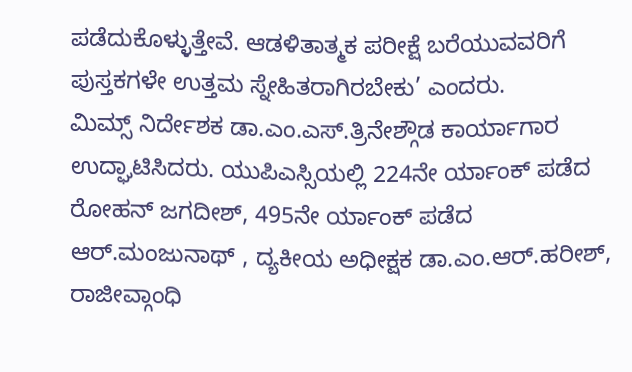ಪಡೆದುಕೊಳ್ಳುತ್ತೇವೆ. ಆಡಳಿತಾತ್ಮಕ ಪರೀಕ್ಷೆ ಬರೆಯುವವರಿಗೆ ಪುಸ್ತಕಗಳೇ ಉತ್ತಮ ಸ್ನೇಹಿತರಾಗಿರಬೇಕು’ ಎಂದರು.
ಮಿಮ್ಸ್ ನಿರ್ದೇಶಕ ಡಾ.ಎಂ.ಎಸ್.ತ್ರಿನೇಶ್ಗೌಡ ಕಾರ್ಯಾಗಾರ ಉದ್ಘಾಟಿಸಿದರು. ಯುಪಿಎಸ್ಸಿಯಲ್ಲಿ 224ನೇ ರ್ಯಾಂಕ್ ಪಡೆದ ರೋಹನ್ ಜಗದೀಶ್, 495ನೇ ರ್ಯಾಂಕ್ ಪಡೆದ ಆರ್.ಮಂಜುನಾಥ್ , ದ್ಯಕೀಯ ಅಧೀಕ್ಷಕ ಡಾ.ಎಂ.ಆರ್.ಹರೀಶ್, ರಾಜೀವ್ಗಾಂಧಿ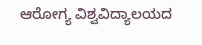ಆರೋಗ್ಯ ವಿಶ್ವವಿದ್ಯಾಲಯದ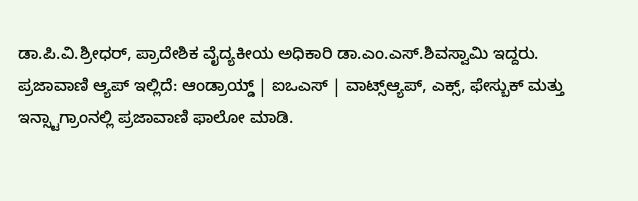ಡಾ.ಪಿ.ವಿ.ಶ್ರೀಧರ್, ಪ್ರಾದೇಶಿಕ ವೈದ್ಯಕೀಯ ಅಧಿಕಾರಿ ಡಾ.ಎಂ.ಎಸ್.ಶಿವಸ್ವಾಮಿ ಇದ್ದರು.
ಪ್ರಜಾವಾಣಿ ಆ್ಯಪ್ ಇಲ್ಲಿದೆ: ಆಂಡ್ರಾಯ್ಡ್ | ಐಒಎಸ್ | ವಾಟ್ಸ್ಆ್ಯಪ್, ಎಕ್ಸ್, ಫೇಸ್ಬುಕ್ ಮತ್ತು ಇನ್ಸ್ಟಾಗ್ರಾಂನಲ್ಲಿ ಪ್ರಜಾವಾಣಿ ಫಾಲೋ ಮಾಡಿ.